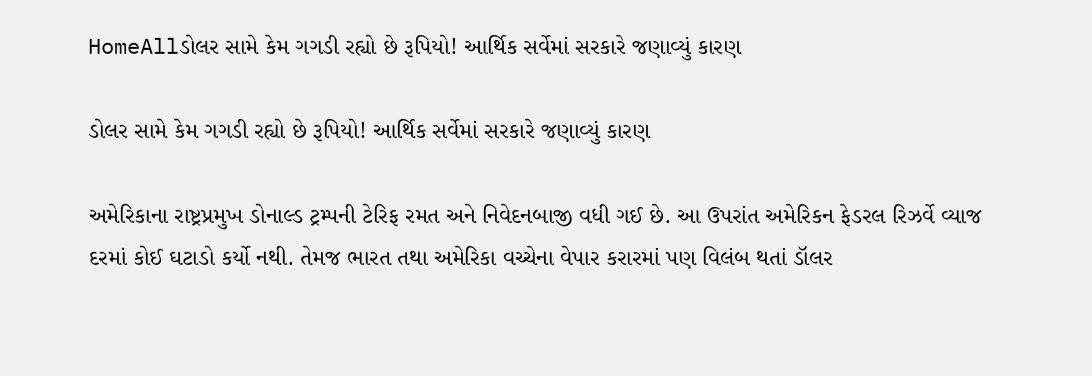HomeAllડોલર સામે કેમ ગગડી રહ્યો છે રૂપિયો! આર્થિક સર્વેમાં સરકારે જણાવ્યું કારણ

ડોલર સામે કેમ ગગડી રહ્યો છે રૂપિયો! આર્થિક સર્વેમાં સરકારે જણાવ્યું કારણ

અમેરિકાના રાષ્ટ્રપ્રમુખ ડોનાલ્ડ ટ્રમ્પની ટેરિફ રમત અને નિવેદનબાજી વધી ગઈ છે. આ ઉપરાંત અમેરિકન ફેડરલ રિઝર્વે વ્યાજ દરમાં કોઈ ઘટાડો કર્યો નથી. તેમજ ભારત તથા અમેરિકા વચ્ચેના વેપાર કરારમાં પણ વિલંબ થતાં ડૉલર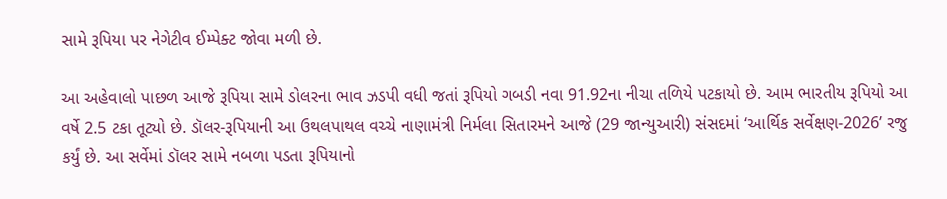સામે રૂપિયા પર નેગેટીવ ઈમ્પેક્ટ જોવા મળી છે.

આ અહેવાલો પાછળ આજે રૂપિયા સામે ડોલરના ભાવ ઝડપી વધી જતાં રૂપિયો ગબડી નવા 91.92ના નીચા તળિયે પટકાયો છે. આમ ભારતીય રૂપિયો આ વર્ષે 2.5 ટકા તૂટ્યો છે. ડૉલર-રૂપિયાની આ ઉથલપાથલ વચ્ચે નાણામંત્રી નિર્મલા સિતારમને આજે (29 જાન્યુઆરી) સંસદમાં ‘આર્થિક સર્વેક્ષણ-2026’ રજુ કર્યું છે. આ સર્વેમાં ડૉલર સામે નબળા પડતા રૂપિયાનો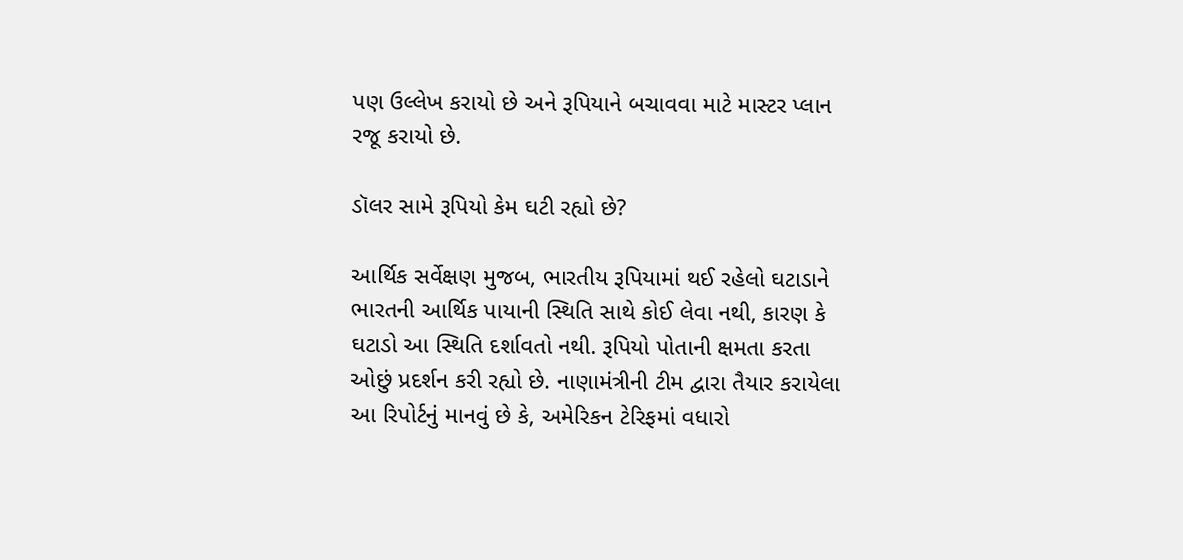પણ ઉલ્લેખ કરાયો છે અને રૂપિયાને બચાવવા માટે માસ્ટર પ્લાન રજૂ કરાયો છે.

ડૉલર સામે રૂપિયો કેમ ઘટી રહ્યો છે?

આર્થિક સર્વેક્ષણ મુજબ, ભારતીય રૂપિયામાં થઈ રહેલો ઘટાડાને ભારતની આર્થિક પાયાની સ્થિતિ સાથે કોઈ લેવા નથી, કારણ કે ઘટાડો આ સ્થિતિ દર્શાવતો નથી. રૂપિયો પોતાની ક્ષમતા કરતા ઓછું પ્રદર્શન કરી રહ્યો છે. નાણામંત્રીની ટીમ દ્વારા તૈયાર કરાયેલા આ રિપોર્ટનું માનવું છે કે, અમેરિકન ટેરિફમાં વધારો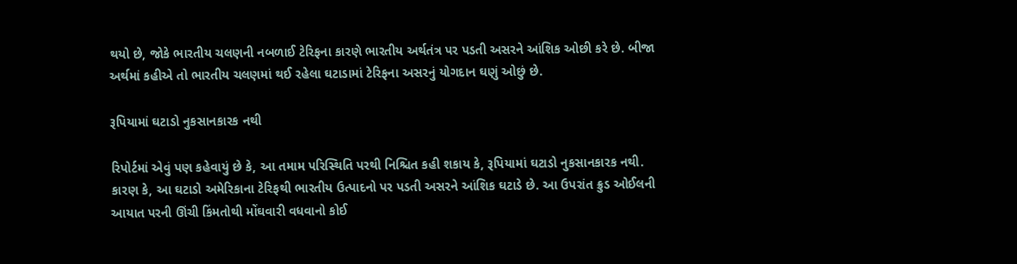થયો છે, જોકે ભારતીય ચલણની નબળાઈ ટેરિફના કારણે ભારતીય અર્થતંત્ર પર પડતી અસરને આંશિક ઓછી કરે છે. બીજા અર્થમાં કહીએ તો ભારતીય ચલણમાં થઈ રહેલા ઘટાડામાં ટેરિફના અસરનું યોગદાન ઘણું ઓછું છે.

રૂપિયામાં ઘટાડો નુકસાનકારક નથી

રિપોર્ટમાં એવું પણ કહેવાયું છે કે, આ તમામ પરિસ્થિતિ પરથી નિશ્ચિત કહી શકાય કે, રૂપિયામાં ઘટાડો નુકસાનકારક નથી. કારણ કે, આ ઘટાડો અમેરિકાના ટેરિફથી ભારતીય ઉત્પાદનો પર પડતી અસરને આંશિક ઘટાડે છે. આ ઉપરાંત ક્રુડ ઓઈલની આયાત પરની ઊંચી કિંમતોથી મોંઘવારી વધવાનો કોઈ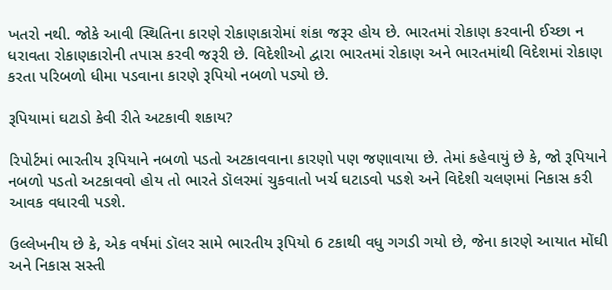ખતરો નથી. જોકે આવી સ્થિતિના કારણે રોકાણકારોમાં શંકા જરૂર હોય છે. ભારતમાં રોકાણ કરવાની ઈચ્છા ન ધરાવતા રોકાણકારોની તપાસ કરવી જરૂરી છે. વિદેશીઓ દ્વારા ભારતમાં રોકાણ અને ભારતમાંથી વિદેશમાં રોકાણ કરતા પરિબળો ધીમા પડવાના કારણે રૂપિયો નબળો પડ્યો છે.

રૂપિયામાં ઘટાડો કેવી રીતે અટકાવી શકાય?

રિપોર્ટમાં ભારતીય રૂપિયાને નબળો પડતો અટકાવવાના કારણો પણ જણાવાયા છે. તેમાં કહેવાયું છે કે, જો રૂપિયાને નબળો પડતો અટકાવવો હોય તો ભારતે ડૉલરમાં ચુકવાતો ખર્ચ ઘટાડવો પડશે અને વિદેશી ચલણમાં નિકાસ કરી આવક વધારવી પડશે.

ઉલ્લેખનીય છે કે, એક વર્ષમાં ડૉલર સામે ભારતીય રૂપિયો 6 ટકાથી વધુ ગગડી ગયો છે, જેના કારણે આયાત મોંઘી અને નિકાસ સસ્તી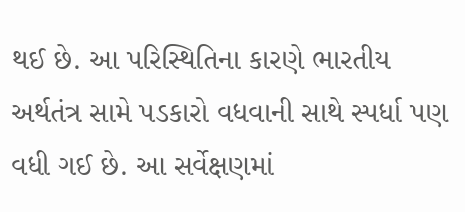થઈ છે. આ પરિસ્થિતિના કારણે ભારતીય અર્થતંત્ર સામે પડકારો વધવાની સાથે સ્પર્ધા પણ વધી ગઈ છે. આ સર્વેક્ષણમાં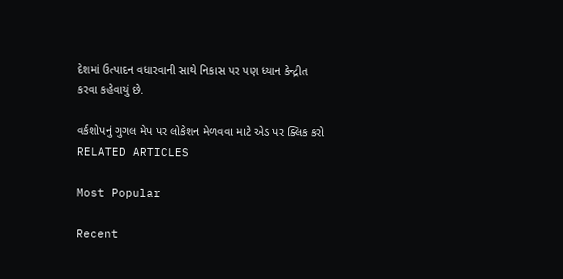દેશમાં ઉત્પાદન વધારવાની સાથે નિકાસ પર પણ ધ્યાન કેન્દ્રીત કરવા કહેવાયું છે.

વર્કશોપનું ગુગલ મેપ પર લોકેશન મેળવવા માટે એડ પર ક્લિક કરો
RELATED ARTICLES

Most Popular

Recent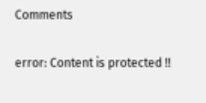Comments

error: Content is protected !!